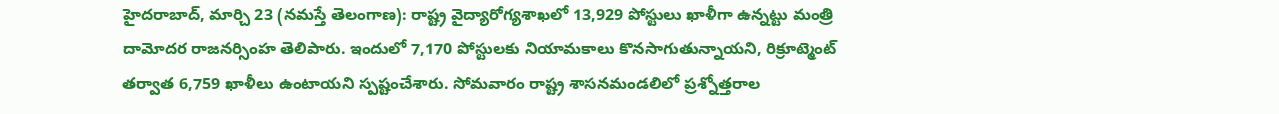హైదరాబాద్, మార్చి 23 (నమస్తే తెలంగాణ): రాష్ట్ర వైద్యారోగ్యశాఖలో 13,929 పోస్టులు ఖాళీగా ఉన్నట్టు మంత్రి దామోదర రాజనర్సింహ తెలిపారు. ఇందులో 7,170 పోస్టులకు నియామకాలు కొనసాగుతున్నాయని, రిక్రూట్మెంట్ తర్వాత 6,759 ఖాళీలు ఉంటాయని స్పష్టంచేశారు. సోమవారం రాష్ట్ర శాసనమండలిలో ప్రశ్నోత్తరాల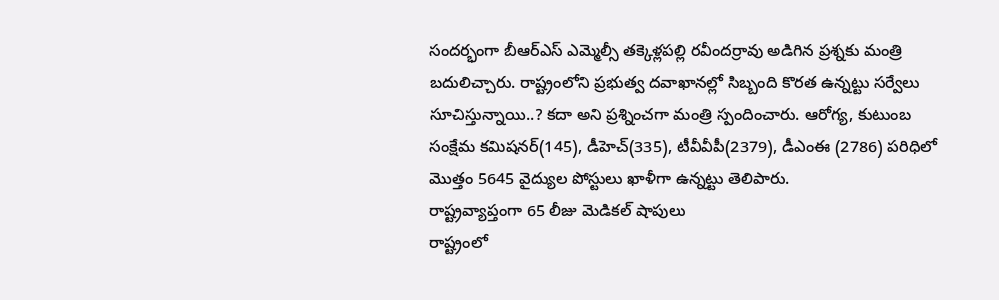సందర్భంగా బీఆర్ఎస్ ఎమ్మెల్సీ తక్కెళ్లపల్లి రవీందర్రావు అడిగిన ప్రశ్నకు మంత్రి బదులిచ్చారు. రాష్ట్రంలోని ప్రభుత్వ దవాఖానల్లో సిబ్బంది కొరత ఉన్నట్టు సర్వేలు సూచిస్తున్నాయి..? కదా అని ప్రశ్నించగా మంత్రి స్పందించారు. ఆరోగ్య, కుటుంబ సంక్షేమ కమిషనర్(145), డీహెచ్(335), టీవీవీపీ(2379), డీఎంఈ (2786) పరిధిలో మొత్తం 5645 వైద్యుల పోస్టులు ఖాళీగా ఉన్నట్టు తెలిపారు.
రాష్ట్రవ్యాప్తంగా 65 లీజు మెడికల్ షాపులు
రాష్ట్రంలో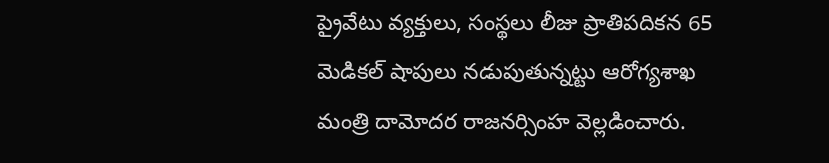ప్రైవేటు వ్యక్తులు, సంస్థలు లీజు ప్రాతిపదికన 65 మెడికల్ షాపులు నడుపుతున్నట్టు ఆరోగ్యశాఖ మంత్రి దామోదర రాజనర్సింహ వెల్లడించారు.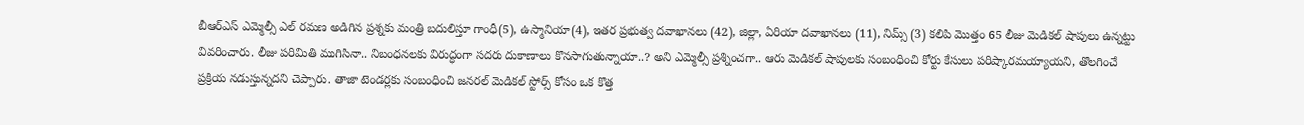బీఆర్ఎస్ ఎమ్మెల్సీ ఎల్ రమణ అడిగిన ప్రశ్నకు మంత్రి బదులిస్తూ గాంధీ(5), ఉస్మానియా(4), ఇతర ప్రభుత్వ దవాఖానలు (42), జిల్లా, ఏరియా దవాఖానలు (11), నిమ్స్ (3) కలిపి మొత్తం 65 లీజు మెడికల్ షాపులు ఉన్నట్టు వివరించారు. లీజు పరిమితి ముగిసినా.. నిబంధనలకు విరుద్ధంగా సదరు దుకాణాలు కొనసాగుతున్నాయా..? అని ఎమ్మెల్సీ ప్రశ్నించగా.. ఆరు మెడికల్ షాపులకు సంబంధించి కోర్టు కేసులు పరిష్కారమయ్యాయని, తొలగించే ప్రక్రియ నడుస్తున్నదని చెప్పారు. తాజా టెండర్లకు సంబంధించి జనరల్ మెడికల్ స్టోర్స్ కోసం ఒక కొత్త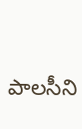పాలసీని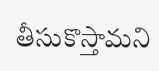తీసుకొస్తామని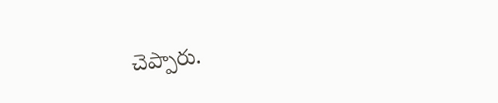చెప్పారు.